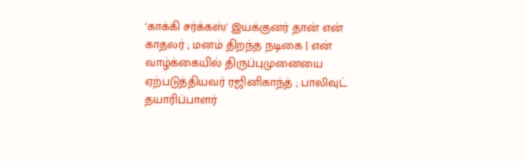'காக்கி சர்க்கஸ்' இயக்குனர் தான் என் காதலர் ; மனம் திறந்த நடிகை | என் வாழ்க்கையில் திருப்புமுனையை ஏற்படுத்தியவர் ரஜினிகாந்த் ; பாலிவுட் தயாரிப்பாளர்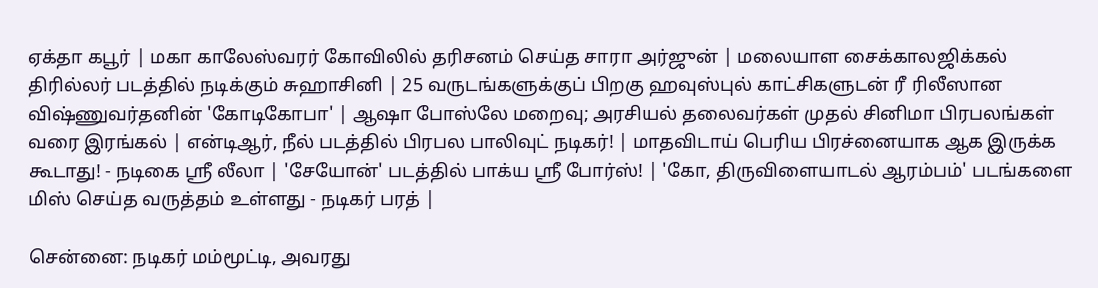ஏக்தா கபூர் | மகா காலேஸ்வரர் கோவிலில் தரிசனம் செய்த சாரா அர்ஜுன் | மலையாள சைக்காலஜிக்கல் திரில்லர் படத்தில் நடிக்கும் சுஹாசினி | 25 வருடங்களுக்குப் பிறகு ஹவுஸ்புல் காட்சிகளுடன் ரீ ரிலீஸான விஷ்ணுவர்தனின் 'கோடிகோபா' | ஆஷா போஸ்லே மறைவு; அரசியல் தலைவர்கள் முதல் சினிமா பிரபலங்கள் வரை இரங்கல் | என்டிஆர், நீல் படத்தில் பிரபல பாலிவுட் நடிகர்! | மாதவிடாய் பெரிய பிரச்னையாக ஆக இருக்க கூடாது! - நடிகை ஸ்ரீ லீலா | 'சேயோன்' படத்தில் பாக்ய ஸ்ரீ போர்ஸ்! | 'கோ, திருவிளையாடல் ஆரம்பம்' படங்களை மிஸ் செய்த வருத்தம் உள்ளது - நடிகர் பரத் |

சென்னை: நடிகர் மம்மூட்டி, அவரது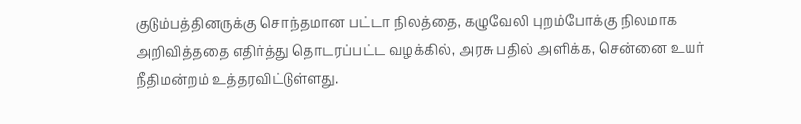குடும்பத்தினருக்கு சொந்தமான பட்டா நிலத்தை, கழுவேலி புறம்போக்கு நிலமாக அறிவித்ததை எதிர்த்து தொடரப்பட்ட வழக்கில், அரசு பதில் அளிக்க, சென்னை உயர் நீதிமன்றம் உத்தரவிட்டுள்ளது.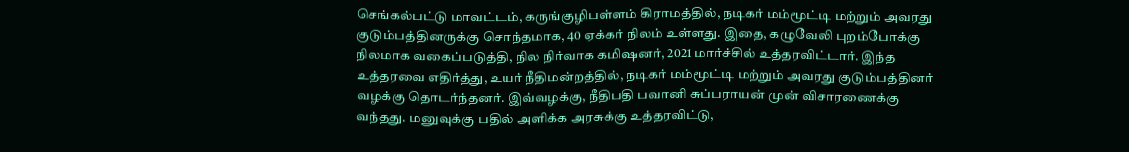செங்கல்பட்டு மாவட்டம், கருங்குழிபள்ளம் கிராமத்தில், நடிகர் மம்மூட்டி மற்றும் அவரது குடும்பத்தினருக்கு சொந்தமாக, 40 ஏக்கர் நிலம் உள்ளது. இதை, கழுவேலி புறம்போக்கு நிலமாக வகைப்படுத்தி, நில நிர்வாக கமிஷனர், 2021 மார்ச்சில் உத்தரவிட்டார். இந்த உத்தரவை எதிர்த்து, உயர் நீதிமன்றத்தில், நடிகர் மம்மூட்டி மற்றும் அவரது குடும்பத்தினர் வழக்கு தொடர்ந்தனர். இவ்வழக்கு, நீதிபதி பவானி சுப்பராயன் முன் விசாரணைக்கு வந்தது. மனுவுக்கு பதில் அளிக்க அரசுக்கு உத்தரவிட்டு,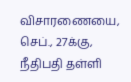விசாரணையை, செப்., 27க்கு, நீதிபதி தள்ளி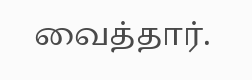வைத்தார்.